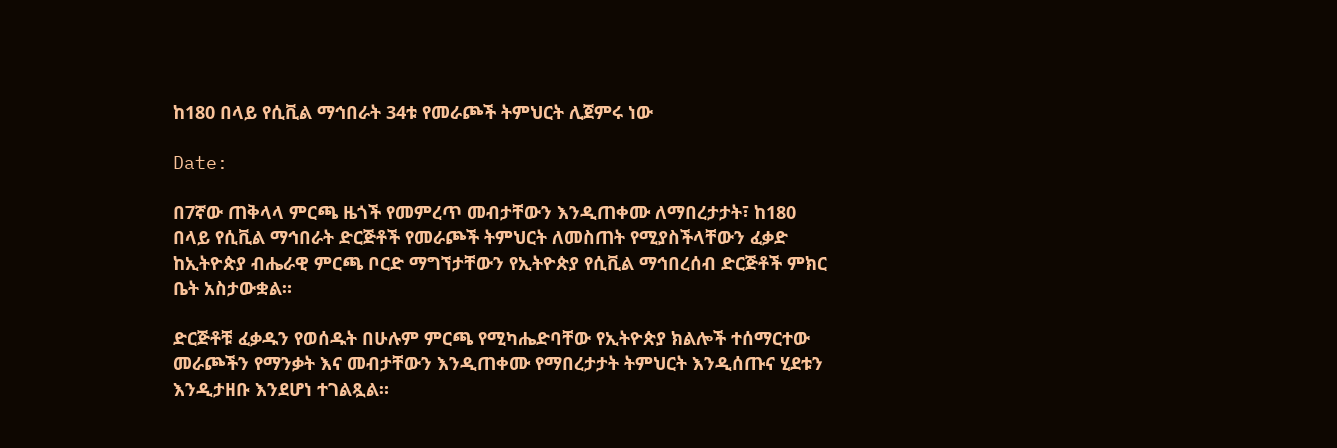ከ180 በላይ የሲቪል ማኅበራት 34ቱ የመራጮች ትምህርት ሊጀምሩ ነው

Date:

በ7ኛው ጠቅላላ ምርጫ ዜጎች የመምረጥ መብታቸውን እንዲጠቀሙ ለማበረታታት፣ ከ180 በላይ የሲቪል ማኅበራት ድርጅቶች የመራጮች ትምህርት ለመስጠት የሚያስችላቸውን ፈቃድ ከኢትዮጵያ ብሔራዊ ምርጫ ቦርድ ማግኘታቸውን የኢትዮጵያ የሲቪል ማኅበረሰብ ድርጅቶች ምክር ቤት አስታውቋል።

ድርጅቶቹ ፈቃዱን የወሰዱት በሁሉም ምርጫ የሚካሔድባቸው የኢትዮጵያ ክልሎች ተሰማርተው መራጮችን የማንቃት እና መብታቸውን እንዲጠቀሙ የማበረታታት ትምህርት እንዲሰጡና ሂደቱን እንዲታዘቡ እንደሆነ ተገልጿል።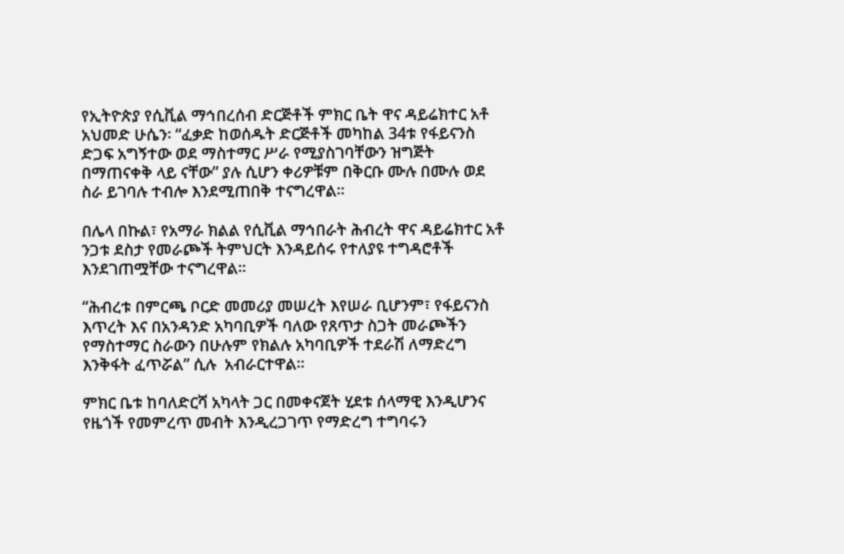የኢትዮጵያ የሲቪል ማኅበረሰብ ድርጅቶች ምክር ቤት ዋና ዳይሬክተር አቶ አህመድ ሁሴን፡ “ፈቃድ ከወሰዱት ድርጅቶች መካከል 34ቱ የፋይናንስ ድጋፍ አግኝተው ወደ ማስተማር ሥራ የሚያስገባቸውን ዝግጅት በማጠናቀቅ ላይ ናቸው” ያሉ ሲሆን ቀሪዎቹም በቅርቡ ሙሉ በሙሉ ወደ ስራ ይገባሉ ተብሎ እንደሚጠበቅ ተናግረዋል።

በሌላ በኩል፣ የአማራ ክልል የሲቪል ማኅበራት ሕብረት ዋና ዳይሬክተር አቶ ንጋቱ ደስታ የመራጮች ትምህርት እንዳይሰሩ የተለያዩ ተግዳሮቶች እንደገጠሟቸው ተናግረዋል።

“ሕብረቱ በምርጫ ቦርድ መመሪያ መሠረት እየሠራ ቢሆንም፣ የፋይናንስ እጥረት እና በአንዳንድ አካባቢዎች ባለው የጸጥታ ስጋት መራጮችን የማስተማር ስራውን በሁሉም የክልሉ አካባቢዎች ተደራሽ ለማድረግ እንቅፋት ፈጥሯል” ሲሉ  አብራርተዋል።

ምክር ቤቱ ከባለድርሻ አካላት ጋር በመቀናጀት ሂደቱ ሰላማዊ እንዲሆንና የዜጎች የመምረጥ መብት እንዲረጋገጥ የማድረግ ተግባሩን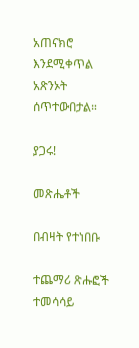አጠናክሮ እንደሚቀጥል አጽንኦት ሰጥተውበታል።

ያጋሩ!

መጽሔቶች

በብዛት የተነበቡ

ተጨማሪ ጽሑፎች
ተመሳሳይ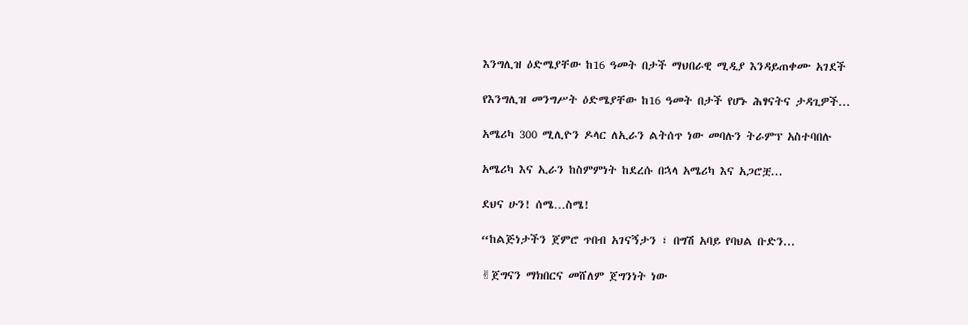እንግሊዝ ዕድሜያቸው ከ16 ዓመት በታች ማህበራዊ ሚዲያ እንዳይጠቀሙ አገደች

የእንግሊዝ መንግሥት ዕድሜያቸው ከ16 ዓመት በታች የሆኑ ሕፃናትና ታዳጊዎች...

አሜሪካ 300 ሚሊዮን ዶላር ለኢራን ልትሰጥ ነው መባሉን ትራምፕ አስተባበሉ

አሜሪካ እና ኢራን ከስምምነት ከደረሱ በኋላ አሜሪካ እና አጋሮቿ...

ደህና ሁን! ሰሜ…ስሜ!

“ከልጅነታችን ጀምሮ ጥበብ አገናኝታን ፣ በግሽ አባይ የባህል ቡድን...

✌ጀግናን ማክበርና መሸለም ጀግንነት ነው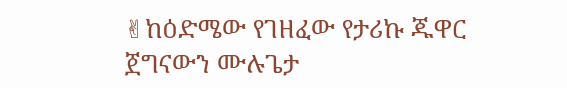✌ከዕድሜው የገዘፈው የታሪኩ ጁዋር ጀግናውን ሙሉጌታ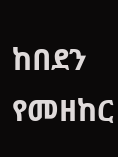ከበደን የመዘከር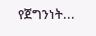የጀግንነት...